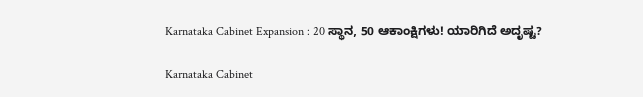Karnataka Cabinet Expansion : 20 ಸ್ಥಾನ, 50 ಆಕಾಂಕ್ಷಿಗಳು! ಯಾರಿಗಿದೆ ಅದೃಷ್ಟ?

Karnataka Cabinet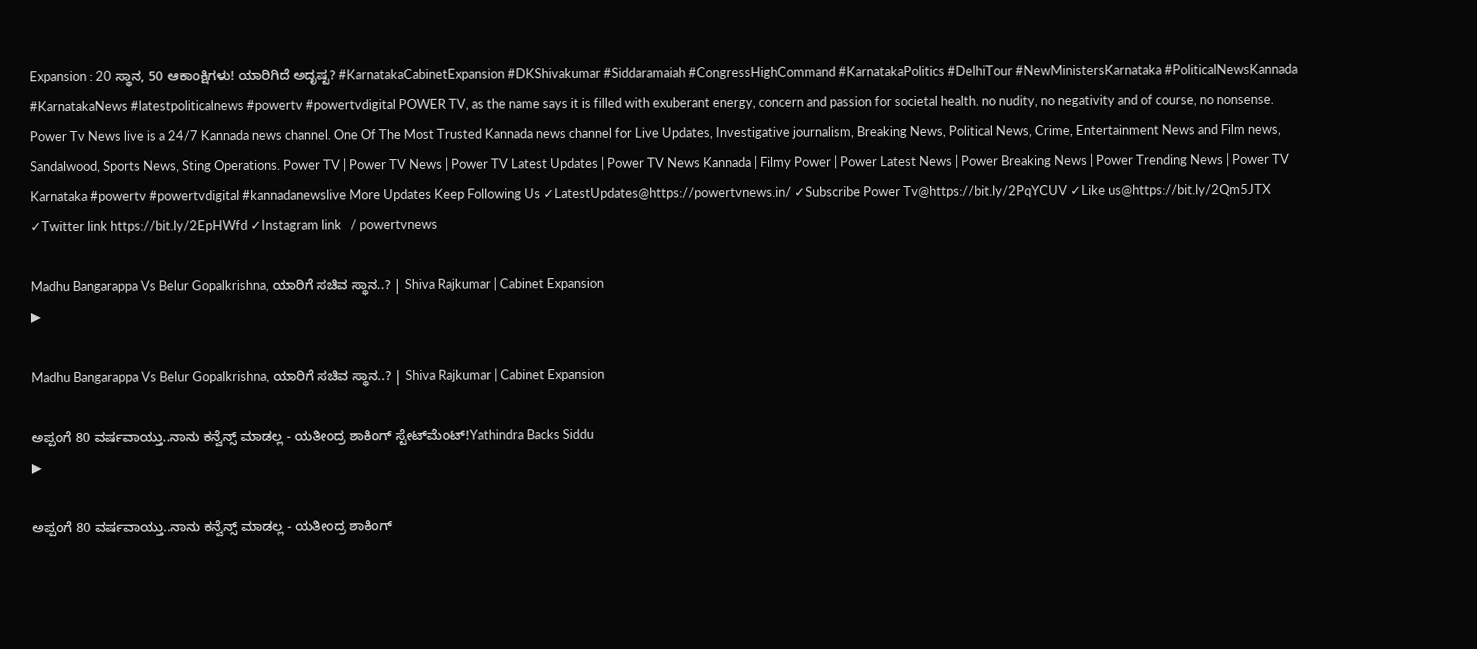Expansion : 20 ಸ್ಥಾನ, 50 ಆಕಾಂಕ್ಷಿಗಳು! ಯಾರಿಗಿದೆ ಅದೃಷ್ಟ? #KarnatakaCabinetExpansion #DKShivakumar #Siddaramaiah #CongressHighCommand #KarnatakaPolitics #DelhiTour #NewMinistersKarnataka #PoliticalNewsKannada #KarnatakaNews #latestpoliticalnews #powertv #powertvdigital POWER TV, as the name says it is filled with exuberant energy, concern and passion for societal health. no nudity, no negativity and of course, no nonsense. Power Tv News live is a 24/7 Kannada news channel. One Of The Most Trusted Kannada news channel for Live Updates, Investigative journalism, Breaking News, Political News, Crime, Entertainment News and Film news, Sandalwood, Sports News, Sting Operations. Power TV | Power TV News | Power TV Latest Updates | Power TV News Kannada | Filmy Power | Power Latest News | Power Breaking News | Power Trending News | Power TV Karnataka #powertv #powertvdigital #kannadanewslive More Updates Keep Following Us ✓LatestUpdates@https://powertvnews.in/ ✓Subscribe Power Tv@https://bit.ly/2PqYCUV ✓Like us@https://bit.ly/2Qm5JTX ✓Twitter link https://bit.ly/2EpHWfd ✓Instagram link   / powertvnews

Madhu Bangarappa Vs Belur Gopalkrishna, ಯಾರಿಗೆ ಸಚಿವ ಸ್ಥಾನ..? | Shiva Rajkumar | Cabinet Expansion
▶

Madhu Bangarappa Vs Belur Gopalkrishna, ಯಾರಿಗೆ ಸಚಿವ ಸ್ಥಾನ..? | Shiva Rajkumar | Cabinet Expansion

ಅಪ್ಪಂಗೆ 80 ವರ್ಷವಾಯ್ತು..ನಾನು ಕನ್ವೆನ್ಸ್‌ ಮಾಡಲ್ಲ - ಯತೀಂದ್ರ ಶಾಕಿಂಗ್‌ ಸ್ಟೇಟ್‌ಮೆಂಟ್‌!Yathindra Backs Siddu
▶

ಅಪ್ಪಂಗೆ 80 ವರ್ಷವಾಯ್ತು..ನಾನು ಕನ್ವೆನ್ಸ್‌ ಮಾಡಲ್ಲ - ಯತೀಂದ್ರ ಶಾಕಿಂಗ್‌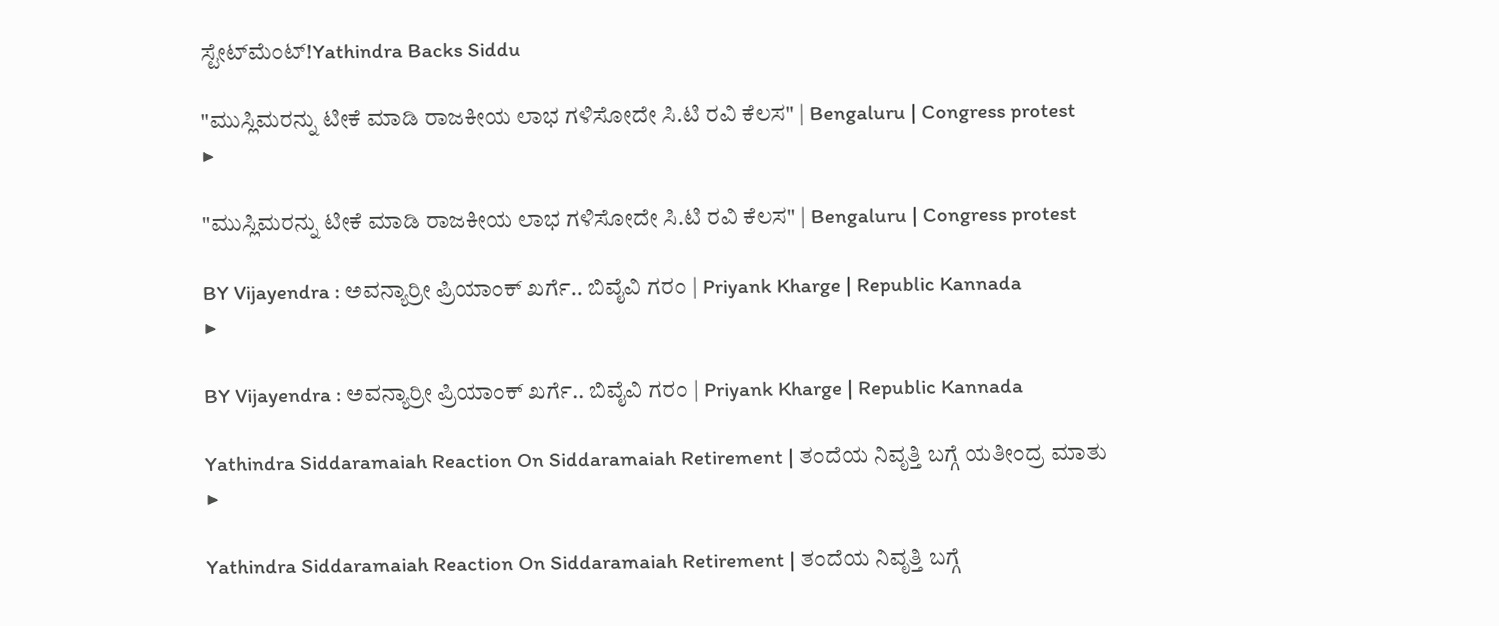ಸ್ಟೇಟ್‌ಮೆಂಟ್‌!Yathindra Backs Siddu

"ಮುಸ್ಲಿಮರನ್ನು ಟೀಕೆ ಮಾಡಿ ರಾಜಕೀಯ ಲಾಭ ಗಳಿಸೋದೇ ಸಿ.ಟಿ ರವಿ ಕೆಲಸ" | Bengaluru | Congress protest
▶

"ಮುಸ್ಲಿಮರನ್ನು ಟೀಕೆ ಮಾಡಿ ರಾಜಕೀಯ ಲಾಭ ಗಳಿಸೋದೇ ಸಿ.ಟಿ ರವಿ ಕೆಲಸ" | Bengaluru | Congress protest

BY Vijayendra : ಅವನ್ಯಾರ್ರೀ ಪ್ರಿಯಾಂಕ್ ಖರ್ಗೆ.. ಬಿವೈವಿ ಗರಂ | Priyank Kharge | Republic Kannada
▶

BY Vijayendra : ಅವನ್ಯಾರ್ರೀ ಪ್ರಿಯಾಂಕ್ ಖರ್ಗೆ.. ಬಿವೈವಿ ಗರಂ | Priyank Kharge | Republic Kannada

Yathindra Siddaramaiah Reaction On Siddaramaiah Retirement | ತಂದೆಯ ನಿವೃತ್ತಿ ಬಗ್ಗೆ ಯತೀಂದ್ರ ಮಾತು
▶

Yathindra Siddaramaiah Reaction On Siddaramaiah Retirement | ತಂದೆಯ ನಿವೃತ್ತಿ ಬಗ್ಗೆ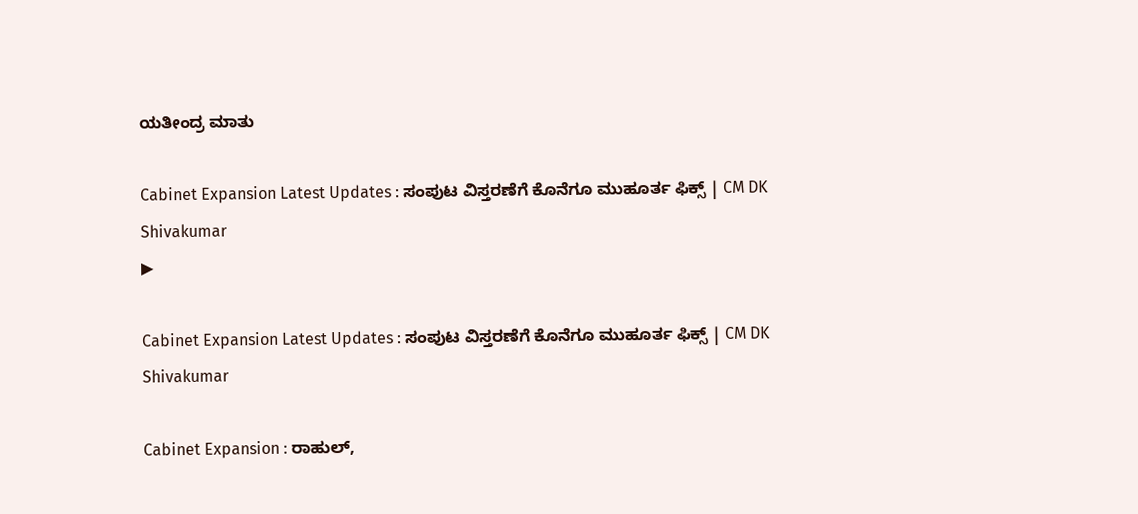ಯತೀಂದ್ರ ಮಾತು

Cabinet Expansion Latest Updates : ಸಂಪುಟ ವಿಸ್ತರಣೆಗೆ ಕೊನೆಗೂ ಮುಹೂರ್ತ ಫಿಕ್ಸ್ | CM DK Shivakumar
▶

Cabinet Expansion Latest Updates : ಸಂಪುಟ ವಿಸ್ತರಣೆಗೆ ಕೊನೆಗೂ ಮುಹೂರ್ತ ಫಿಕ್ಸ್ | CM DK Shivakumar

Cabinet Expansion : ರಾಹುಲ್,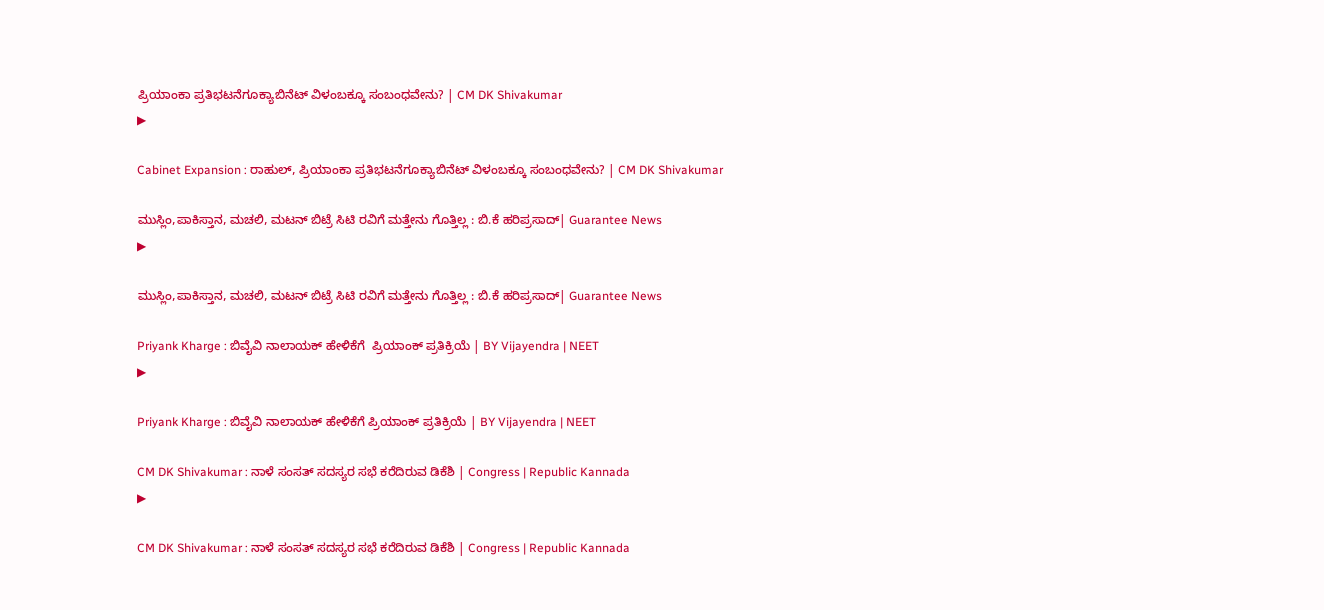ಪ್ರಿಯಾಂಕಾ ಪ್ರತಿಭಟನೆಗೂಕ್ಯಾಬಿನೆಟ್ ವಿಳಂಬಕ್ಕೂ ಸಂಬಂಧವೇನು? | CM DK Shivakumar
▶

Cabinet Expansion : ರಾಹುಲ್, ಪ್ರಿಯಾಂಕಾ ಪ್ರತಿಭಟನೆಗೂಕ್ಯಾಬಿನೆಟ್ ವಿಳಂಬಕ್ಕೂ ಸಂಬಂಧವೇನು? | CM DK Shivakumar

ಮುಸ್ಲಿಂ,ಪಾಕಿಸ್ತಾನ, ಮಚಲಿ, ಮಟನ್ ಬಿಟ್ರೆ ಸಿಟಿ ರವಿಗೆ ಮತ್ತೇನು ಗೊತ್ತಿಲ್ಲ : ಬಿ.ಕೆ ಹರಿಪ್ರಸಾದ್| Guarantee News
▶

ಮುಸ್ಲಿಂ,ಪಾಕಿಸ್ತಾನ, ಮಚಲಿ, ಮಟನ್ ಬಿಟ್ರೆ ಸಿಟಿ ರವಿಗೆ ಮತ್ತೇನು ಗೊತ್ತಿಲ್ಲ : ಬಿ.ಕೆ ಹರಿಪ್ರಸಾದ್| Guarantee News

Priyank Kharge : ಬಿವೈವಿ ನಾಲಾಯಕ್ ಹೇಳಿಕೆಗೆ  ಪ್ರಿಯಾಂಕ್ ಪ್ರತಿಕ್ರಿಯೆ | BY Vijayendra | NEET
▶

Priyank Kharge : ಬಿವೈವಿ ನಾಲಾಯಕ್ ಹೇಳಿಕೆಗೆ ಪ್ರಿಯಾಂಕ್ ಪ್ರತಿಕ್ರಿಯೆ | BY Vijayendra | NEET

CM DK Shivakumar : ನಾಳೆ ಸಂಸತ್ ಸದಸ್ಯರ ಸಭೆ ಕರೆದಿರುವ ಡಿಕೆಶಿ | Congress | Republic Kannada
▶

CM DK Shivakumar : ನಾಳೆ ಸಂಸತ್ ಸದಸ್ಯರ ಸಭೆ ಕರೆದಿರುವ ಡಿಕೆಶಿ | Congress | Republic Kannada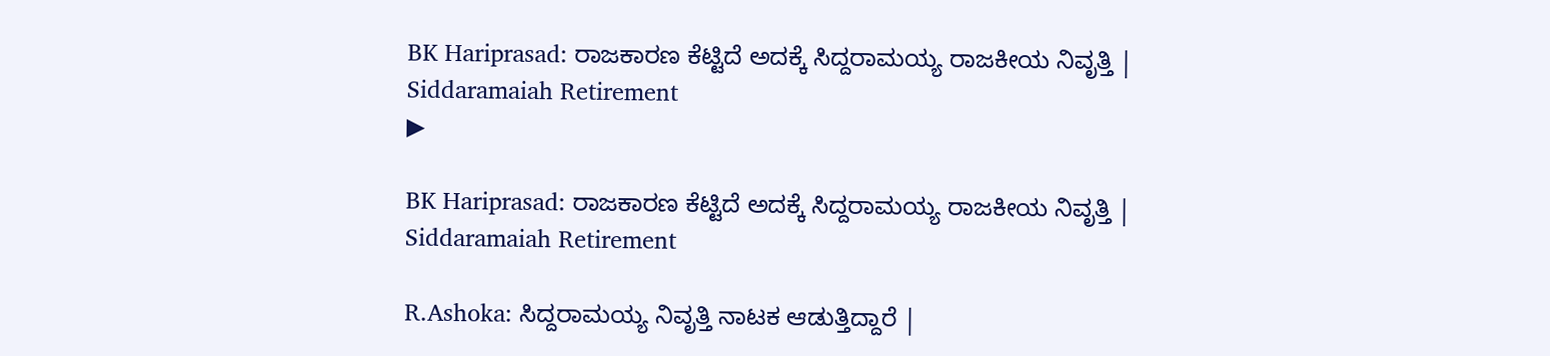BK Hariprasad: ರಾಜಕಾರಣ ಕೆಟ್ಟಿದೆ ಅದಕ್ಕೆ ಸಿದ್ದರಾಮಯ್ಯ ರಾಜಕೀಯ ನಿವೃತ್ತಿ | Siddaramaiah Retirement
▶

BK Hariprasad: ರಾಜಕಾರಣ ಕೆಟ್ಟಿದೆ ಅದಕ್ಕೆ ಸಿದ್ದರಾಮಯ್ಯ ರಾಜಕೀಯ ನಿವೃತ್ತಿ | Siddaramaiah Retirement

R.Ashoka: ಸಿದ್ದರಾಮಯ್ಯ ನಿವೃತ್ತಿ ನಾಟಕ ಆಡುತ್ತಿದ್ದಾರೆ |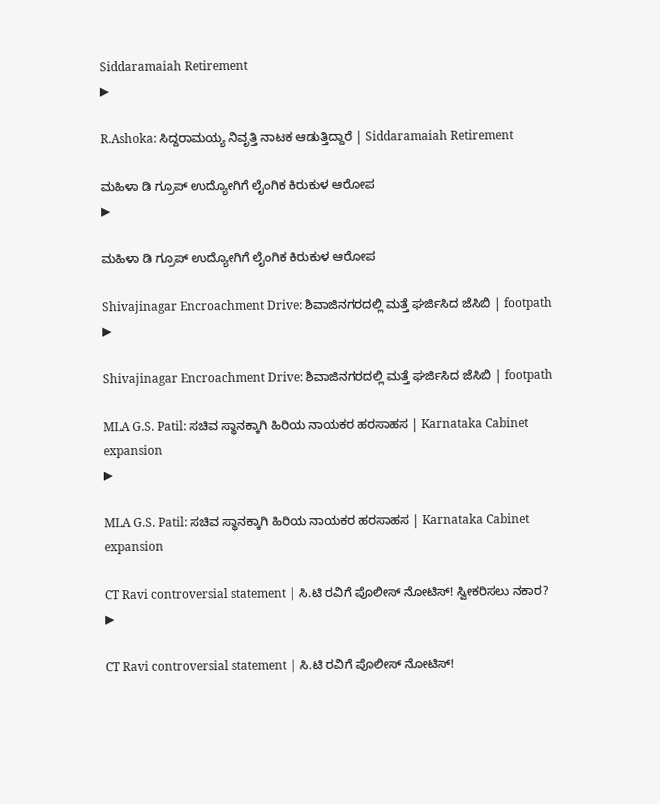Siddaramaiah Retirement
▶

R.Ashoka: ಸಿದ್ದರಾಮಯ್ಯ ನಿವೃತ್ತಿ ನಾಟಕ ಆಡುತ್ತಿದ್ದಾರೆ | Siddaramaiah Retirement

ಮಹಿಳಾ ಡಿ ಗ್ರೂಪ್ ಉದ್ಯೋಗಿಗೆ ಲೈಂಗಿಕ ಕಿರುಕುಳ ಆರೋಪ
▶

ಮಹಿಳಾ ಡಿ ಗ್ರೂಪ್ ಉದ್ಯೋಗಿಗೆ ಲೈಂಗಿಕ ಕಿರುಕುಳ ಆರೋಪ

Shivajinagar Encroachment Drive: ಶಿವಾಜಿನಗರದಲ್ಲಿ ಮತ್ತೆ ಘರ್ಜಿಸಿದ ಜೆಸಿಬಿ | footpath
▶

Shivajinagar Encroachment Drive: ಶಿವಾಜಿನಗರದಲ್ಲಿ ಮತ್ತೆ ಘರ್ಜಿಸಿದ ಜೆಸಿಬಿ | footpath

MLA G.S. Patil: ಸಚಿವ ಸ್ಥಾನಕ್ಕಾಗಿ ಹಿರಿಯ ನಾಯಕರ ಹರಸಾಹಸ | Karnataka Cabinet expansion
▶

MLA G.S. Patil: ಸಚಿವ ಸ್ಥಾನಕ್ಕಾಗಿ ಹಿರಿಯ ನಾಯಕರ ಹರಸಾಹಸ | Karnataka Cabinet expansion

CT Ravi controversial statement | ಸಿ.ಟಿ ರವಿಗೆ ಪೊಲೀಸ್ ನೋಟಿಸ್! ಸ್ವೀಕರಿಸಲು ನಕಾರ?
▶

CT Ravi controversial statement | ಸಿ.ಟಿ ರವಿಗೆ ಪೊಲೀಸ್ ನೋಟಿಸ್!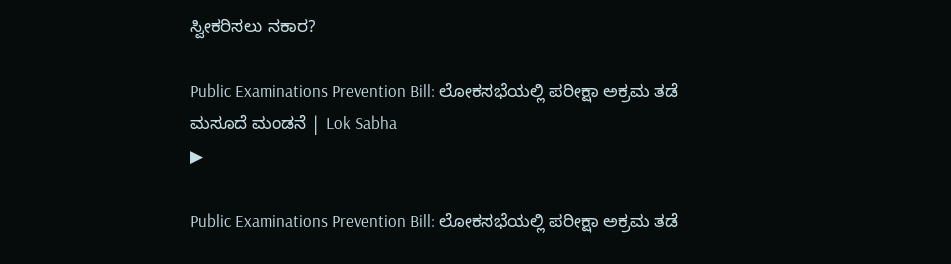ಸ್ವೀಕರಿಸಲು ನಕಾರ?

Public Examinations Prevention Bill: ಲೋಕಸಭೆಯಲ್ಲಿ ಪರೀಕ್ಷಾ ಅಕ್ರಮ ತಡೆ ಮಸೂದೆ ಮಂಡನೆ | Lok Sabha
▶

Public Examinations Prevention Bill: ಲೋಕಸಭೆಯಲ್ಲಿ ಪರೀಕ್ಷಾ ಅಕ್ರಮ ತಡೆ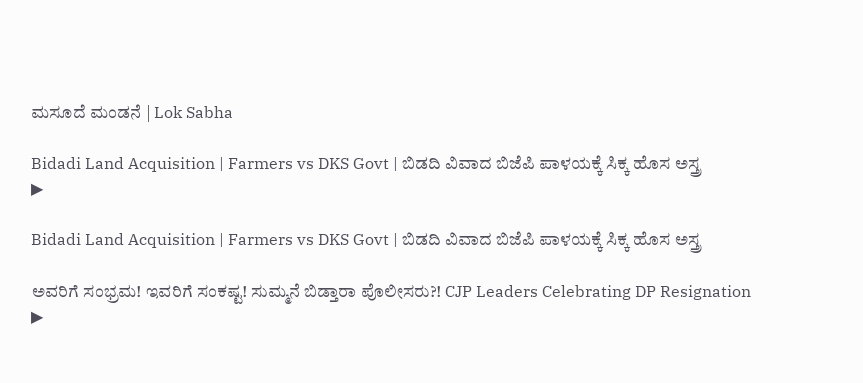ಮಸೂದೆ ಮಂಡನೆ | Lok Sabha

Bidadi Land Acquisition | Farmers vs DKS Govt | ಬಿಡದಿ ವಿವಾದ ಬಿಜೆಪಿ ಪಾಳಯಕ್ಕೆ ಸಿಕ್ಕ ಹೊಸ ಅಸ್ತ್ರ
▶

Bidadi Land Acquisition | Farmers vs DKS Govt | ಬಿಡದಿ ವಿವಾದ ಬಿಜೆಪಿ ಪಾಳಯಕ್ಕೆ ಸಿಕ್ಕ ಹೊಸ ಅಸ್ತ್ರ

ಅವರಿಗೆ ಸಂಭ್ರಮ! ಇವರಿಗೆ ಸಂಕಷ್ಟ! ಸುಮ್ಮನೆ ಬಿಡ್ತಾರಾ ಪೊಲೀಸರು?! CJP Leaders Celebrating DP Resignation
▶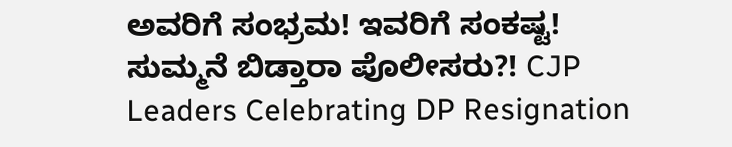ಅವರಿಗೆ ಸಂಭ್ರಮ! ಇವರಿಗೆ ಸಂಕಷ್ಟ! ಸುಮ್ಮನೆ ಬಿಡ್ತಾರಾ ಪೊಲೀಸರು?! CJP Leaders Celebrating DP Resignation